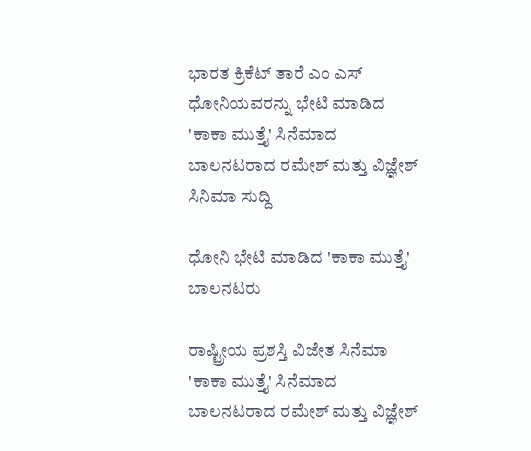ಭಾರತ ಕ್ರಿಕೆಟ್ ತಾರೆ ಎಂ ಎಸ್ ಧೋನಿಯವರನ್ನು ಭೇಟಿ ಮಾಡಿದ 'ಕಾಕಾ ಮುತ್ತೈ' ಸಿನೆಮಾದ ಬಾಲನಟರಾದ ರಮೇಶ್ ಮತ್ತು ವಿಜ್ಞೇಶ್
ಸಿನಿಮಾ ಸುದ್ದಿ

ಧೋನಿ ಭೇಟಿ ಮಾಡಿದ 'ಕಾಕಾ ಮುತ್ತೈ' ಬಾಲನಟರು

ರಾಷ್ಟ್ರೀಯ ಪ್ರಶಸ್ತಿ ವಿಜೇತ ಸಿನೆಮಾ 'ಕಾಕಾ ಮುತ್ತೈ' ಸಿನೆಮಾದ ಬಾಲನಟರಾದ ರಮೇಶ್ ಮತ್ತು ವಿಜ್ಞೇಶ್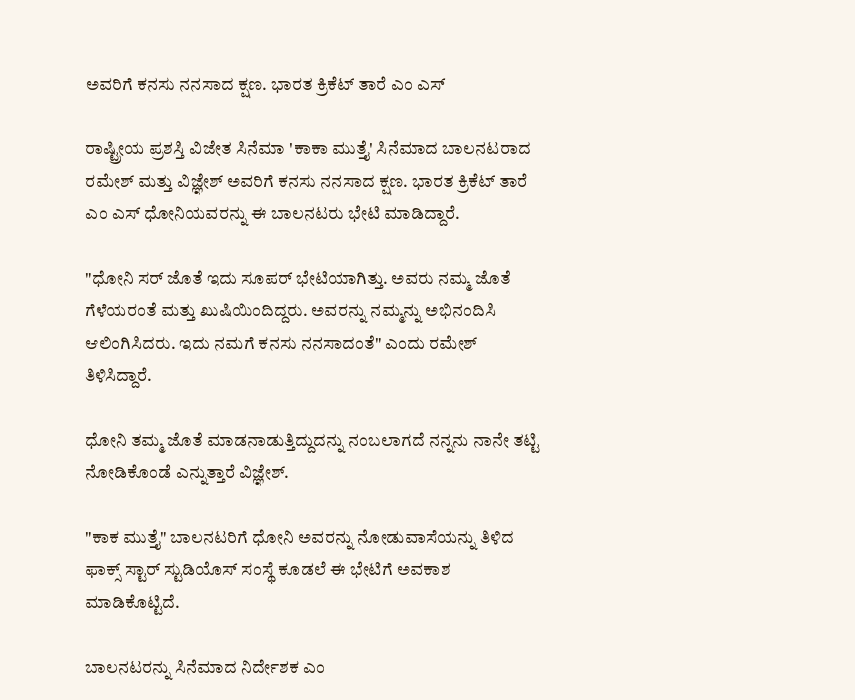ಅವರಿಗೆ ಕನಸು ನನಸಾದ ಕ್ಷಣ. ಭಾರತ ಕ್ರಿಕೆಟ್ ತಾರೆ ಎಂ ಎಸ್

ರಾಷ್ಟ್ರೀಯ ಪ್ರಶಸ್ತಿ ವಿಜೇತ ಸಿನೆಮಾ 'ಕಾಕಾ ಮುತ್ತೈ' ಸಿನೆಮಾದ ಬಾಲನಟರಾದ ರಮೇಶ್ ಮತ್ತು ವಿಜ್ಞೇಶ್ ಅವರಿಗೆ ಕನಸು ನನಸಾದ ಕ್ಷಣ. ಭಾರತ ಕ್ರಿಕೆಟ್ ತಾರೆ ಎಂ ಎಸ್ ಧೋನಿಯವರನ್ನು ಈ ಬಾಲನಟರು ಭೇಟಿ ಮಾಡಿದ್ದಾರೆ.

"ಧೋನಿ ಸರ್ ಜೊತೆ ಇದು ಸೂಪರ್ ಭೇಟಿಯಾಗಿತ್ತು. ಅವರು ನಮ್ಮ ಜೊತೆ ಗೆಳೆಯರಂತೆ ಮತ್ತು ಖುಷಿಯಿಂದಿದ್ದರು. ಅವರನ್ನು ನಮ್ಮನ್ನು ಅಭಿನಂದಿಸಿ ಆಲಿಂಗಿಸಿದರು. ಇದು ನಮಗೆ ಕನಸು ನನಸಾದಂತೆ" ಎಂದು ರಮೇಶ್ ತಿಳಿಸಿದ್ದಾರೆ.

ಧೋನಿ ತಮ್ಮ ಜೊತೆ ಮಾಡನಾಡುತ್ತಿದ್ದುದನ್ನು ನಂಬಲಾಗದೆ ನನ್ನನು ನಾನೇ ತಟ್ಟಿ ನೋಡಿಕೊಂಡೆ ಎನ್ನುತ್ತಾರೆ ವಿಜ್ಞೇಶ್.

"ಕಾಕ ಮುತ್ತೈ" ಬಾಲನಟರಿಗೆ ಧೋನಿ ಅವರನ್ನು ನೋಡುವಾಸೆಯನ್ನು ತಿಳಿದ ಫಾಕ್ಸ್ ಸ್ಟಾರ್ ಸ್ಟುಡಿಯೊಸ್ ಸಂಸ್ಥೆ ಕೂಡಲೆ ಈ ಭೇಟಿಗೆ ಅವಕಾಶ ಮಾಡಿಕೊಟ್ಟಿದೆ.

ಬಾಲನಟರನ್ನು ಸಿನೆಮಾದ ನಿರ್ದೇಶಕ ಎಂ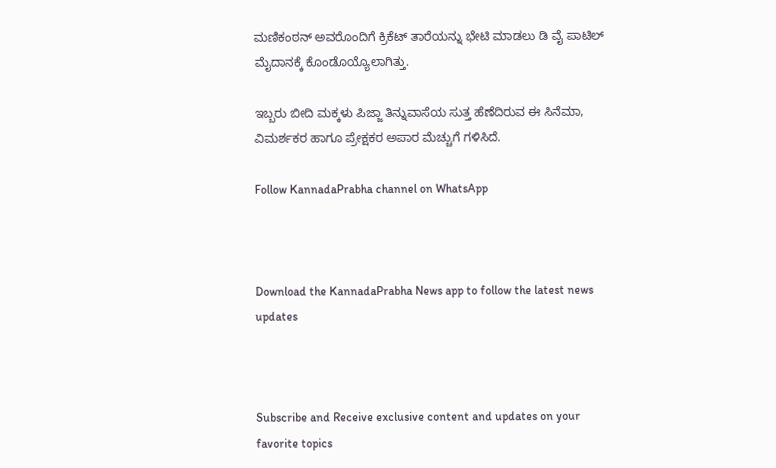ಮಣಿಕಂಠನ್ ಅವರೊಂದಿಗೆ ಕ್ರಿಕೆಟ್ ತಾರೆಯನ್ನು ಭೇಟಿ ಮಾಡಲು ಡಿ ವೈ ಪಾಟಿಲ್ ಮೈದಾನಕ್ಕೆ ಕೊಂಡೊಯ್ಯೊಲಾಗಿತ್ತು.

ಇಬ್ಬರು ಬೀದಿ ಮಕ್ಕಳು ಪಿಜ್ಜಾ ತಿನ್ನುವಾಸೆಯ ಸುತ್ತ ಹೆಣೆದಿರುವ ಈ ಸಿನೆಮಾ, ವಿಮರ್ಶಕರ ಹಾಗೂ ಪ್ರೇಕ್ಷಕರ ಅಪಾರ ಮೆಚ್ಚುಗೆ ಗಳಿಸಿದೆ.

Follow KannadaPrabha channel on WhatsApp



Download the KannadaPrabha News app to follow the latest news updates



Subscribe and Receive exclusive content and updates on your favorite topics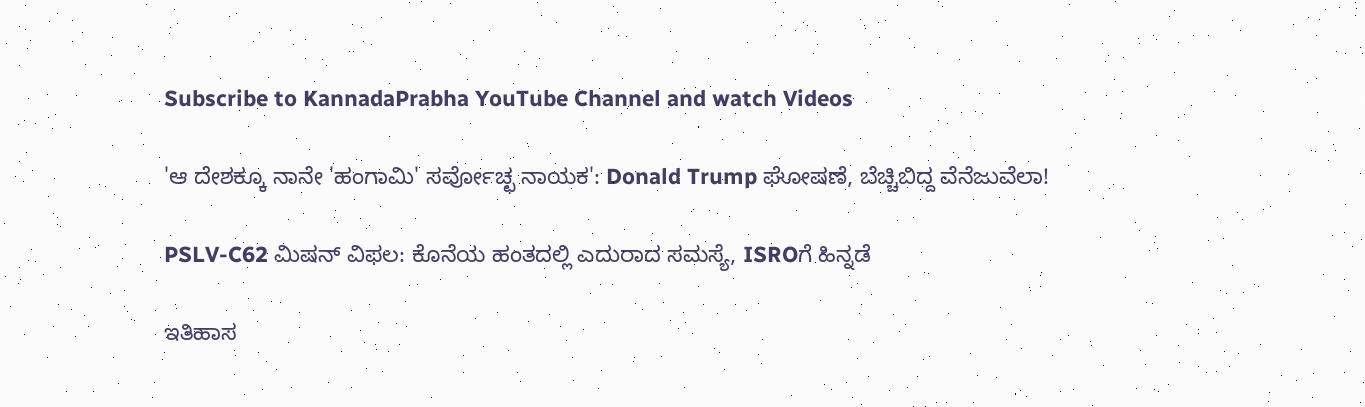Subscribe to KannadaPrabha YouTube Channel and watch Videos

'ಆ ದೇಶಕ್ಕೂ ನಾನೇ 'ಹಂಗಾಮಿ' ಸರ್ವೋಚ್ಛ ನಾಯಕ': Donald Trump ಘೋಷಣೆ, ಬೆಚ್ಚಿಬಿದ್ದ ವೆನೆಜುವೆಲಾ!

PSLV-C62 ಮಿಷನ್ ವಿಫಲ: ಕೊನೆಯ ಹಂತದಲ್ಲಿ ಎದುರಾದ ಸಮಸ್ಯೆ, ISROಗೆ ಹಿನ್ನಡೆ

ಇತಿಹಾಸ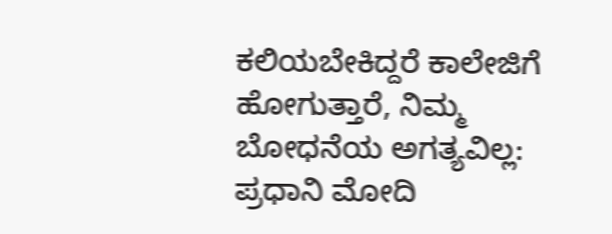ಕಲಿಯಬೇಕಿದ್ದರೆ ಕಾಲೇಜಿಗೆ ಹೋಗುತ್ತಾರೆ, ನಿಮ್ಮ ಬೋಧನೆಯ ಅಗತ್ಯವಿಲ್ಲ: ಪ್ರಧಾನಿ ಮೋದಿ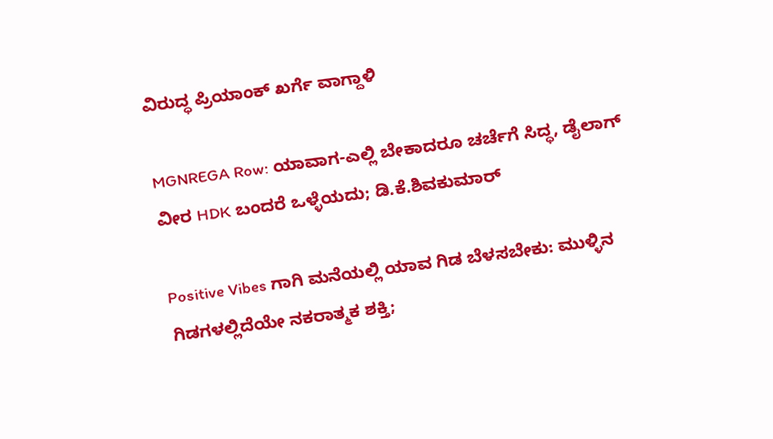ವಿರುದ್ಧ ಪ್ರಿಯಾಂಕ್ ಖರ್ಗೆ ವಾಗ್ದಾಳಿ

MGNREGA Row: ಯಾವಾಗ-ಎಲ್ಲಿ ಬೇಕಾದರೂ ಚರ್ಚೆಗೆ ಸಿದ್ಧ, ಡೈಲಾಗ್‌ ವೀರ HDK ಬಂದರೆ ಒಳ್ಳೆಯದು; ಡಿ.ಕೆ.ಶಿವಕುಮಾರ್

Positive Vibes ಗಾಗಿ ಮನೆಯಲ್ಲಿ ಯಾವ ಗಿಡ ಬೆಳಸಬೇಕು: ಮುಳ್ಳಿನ ಗಿಡಗಳಲ್ಲಿದೆಯೇ ನಕರಾತ್ಮಕ ಶಕ್ತಿ;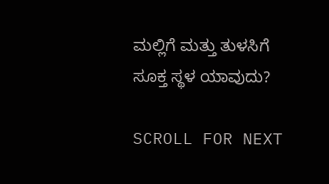ಮಲ್ಲಿಗೆ ಮತ್ತು ತುಳಸಿಗೆ ಸೂಕ್ತ ಸ್ಥಳ ಯಾವುದು?

SCROLL FOR NEXT